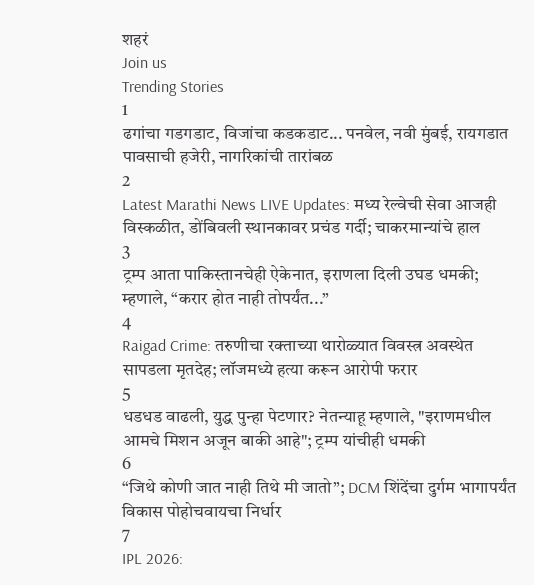शहरं
Join us
Trending Stories
1
ढगांचा गडगडाट, विजांचा कडकडाट... पनवेल, नवी मुंबई, रायगडात पावसाची हजेरी, नागरिकांची तारांबळ
2
Latest Marathi News LIVE Updates: मध्य रेल्वेची सेवा आजही विस्कळीत, डोंबिवली स्थानकावर प्रचंड गर्दी; चाकरमान्यांचे हाल
3
ट्रम्प आता पाकिस्तानचेही ऐकेनात, इराणला दिली उघड धमकी; म्हणाले, “करार होत नाही तोपर्यंत...”
4
Raigad Crime: तरुणीचा रक्ताच्या थारोळ्यात विवस्त्र अवस्थेत सापडला मृतदेह; लॉजमध्ये हत्या करून आरोपी फरार
5
धडधड वाढली, युद्ध पुन्हा पेटणार? नेतन्याहू म्हणाले, "इराणमधील आमचे मिशन अजून बाकी आहे"; ट्रम्प यांचीही धमकी
6
“जिथे कोणी जात नाही तिथे मी जातो”; DCM शिंदेंचा दुर्गम भागापर्यंत विकास पोहोचवायचा निर्धार
7
IPL 2026: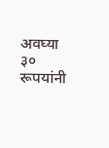अवघ्या ३० रूपयांनी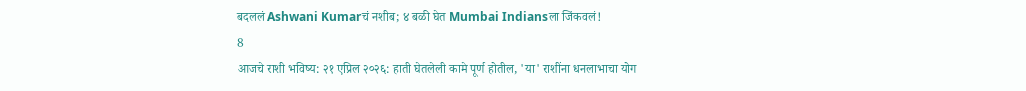बदललं Ashwani Kumarचं नशीब; ४ बळी घेत Mumbai Indiansला जिंकवलं!
8
आजचे राशी भविष्य: २१ एप्रिल २०२६: हाती घेतलेली कामे पूर्ण होतील, 'या' राशींना धनलाभाचा योग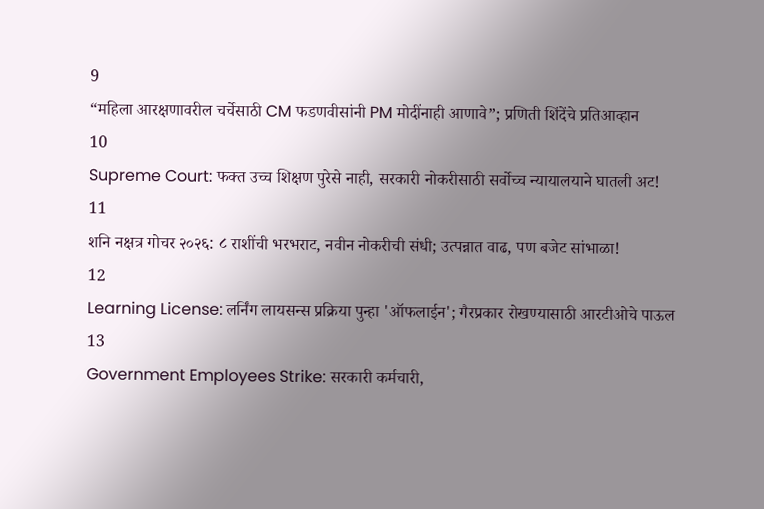9
“महिला आरक्षणावरील चर्चेसाठी CM फडणवीसांनी PM मोदींनाही आणावे”; प्रणिती शिंदेंचे प्रतिआव्हान
10
Supreme Court: फक्त उच्च शिक्षण पुरेसे नाही, सरकारी नोकरीसाठी सर्वोच्च न्यायालयाने घातली अट!
11
शनि नक्षत्र गोचर २०२६: ८ राशींची भरभराट, नवीन नोकरीची संधी; उत्पन्नात वाढ, पण बजेट सांभाळा!
12
Learning License: लर्निंग लायसन्स प्रक्रिया पुन्हा 'ऑफलाईन'; गैरप्रकार रोखण्यासाठी आरटीओचे पाऊल
13
Government Employees Strike: सरकारी कर्मचारी,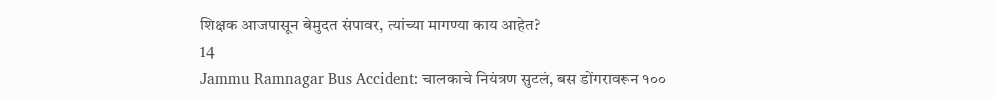शिक्षक आजपासून बेमुदत संपावर, त्यांच्या मागण्या काय आहेत?
14
Jammu Ramnagar Bus Accident: चालकाचे नियंत्रण सुटलं, बस डोंगरावरून १००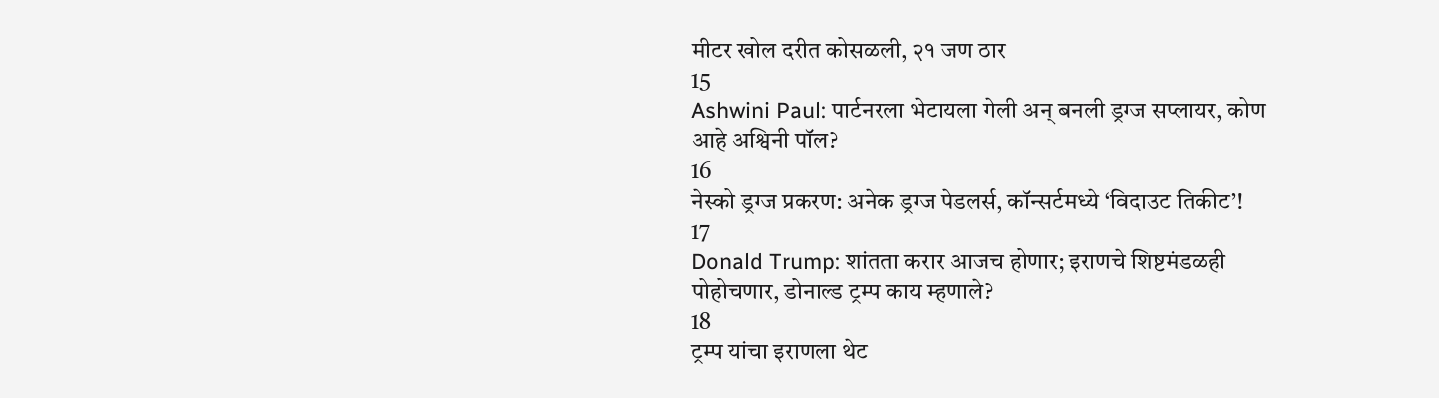मीटर खोल दरीत कोसळली, २१ जण ठार
15
Ashwini Paul: पार्टनरला भेटायला गेली अन् बनली ड्रग्ज सप्लायर, कोण आहे अश्विनी पॉल?
16
नेस्को ड्रग्ज प्रकरण: अनेक ड्रग्ज पेडलर्स, कॉन्सर्टमध्ये ‘विदाउट तिकीट’!
17
Donald Trump: शांतता करार आजच होणार; इराणचे शिष्टमंडळही पोहोचणार, डोनाल्ड ट्रम्प काय म्हणाले?
18
ट्रम्प यांचा इराणला थेट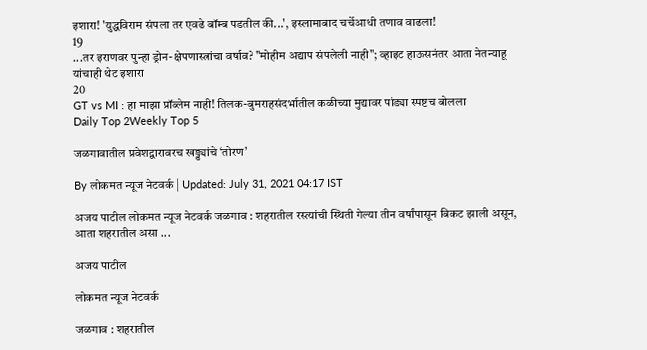इशारा! 'युद्धविराम संपला तर एवढे बॉम्ब पडतील की...', इस्लामाबाद चर्चेआधी तणाव वाढला!
19
...तर इराणवर पुन्हा ड्रोन-क्षेपणास्त्रांचा वर्षाव? "मोहीम अद्याप संपलेली नाही"; व्हाइट हाऊसनंतर आता नेतन्याहू यांचाही थेट इशारा
20
GT vs MI : हा माझा प्रॉब्लेम नाही! तिलक-बुमराहसंदर्भातील कळीच्या मुद्यावर पांड्या स्पष्टच बोलला
Daily Top 2Weekly Top 5

जळगावातील प्रवेशद्वारावरच खड्ड्यांचे ‘तोरण’

By लोकमत न्यूज नेटवर्क | Updated: July 31, 2021 04:17 IST

अजय पाटील लोकमत न्यूज नेटवर्क जळगाव : शहरातील रस्त्यांची स्थिती गेल्या तीन वर्षांपासून बिकट झाली असून, आता शहरातील असा ...

अजय पाटील

लोकमत न्यूज नेटवर्क

जळगाव : शहरातील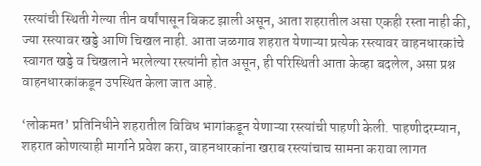रस्त्यांची स्थिती गेल्या तीन वर्षांपासून बिकट झाली असून, आता शहरातील असा एकही रस्ता नाही की, ज्या रस्त्यावर खड्डे आणि चिखल नाही. आता जळगाव शहरात येणाऱ्या प्रत्येक रस्त्यावर वाहनधारकांचे स्वागत खड्डे व चिखलाने भरलेल्या रस्त्यांनी होत असून, ही परिस्थिती आता केव्हा बदलेल, असा प्रश्न वाहनधारकांकडून उपस्थित केला जात आहे.

‘लोकमत’ प्रतिनिधीने शहरातील विविध भागांकडून येणाऱ्या रस्त्यांची पाहणी केली. पाहणीदरम्यान, शहरात कोणत्याही मार्गाने प्रवेश करा, वाहनधारकांना खराब रस्त्यांचाच सामना करावा लागत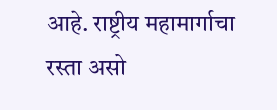आहे. राष्ट्रीय महामार्गाचा रस्ता असो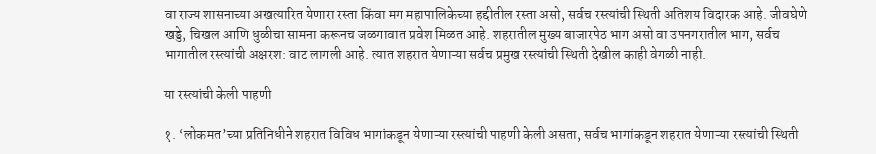वा राज्य शासनाच्या अखत्यारित येणारा रस्ता किंवा मग महापालिकेच्या हद्दीतील रस्ता असो, सर्वच रस्त्यांची स्थिती अतिशय विदारक आहे. जीवघेणे खड्डे, चिखल आणि धुळीचा सामना करूनच जळगावात प्रवेश मिळत आहे. शहरातील मुख्य बाजारपेठ भाग असो वा उपनगरातील भाग, सर्वच भागातील रस्त्यांची अक्षरश: वाट लागली आहे. त्यात शहरात येणाऱ्या सर्वच प्रमुख रस्त्यांची स्थिती देखील काही वेगळी नाही.

या रस्त्यांची केली पाहणी

१. ‘लोकमत’च्या प्रतिनिधीने शहरात विविध भागांकडून येणाऱ्या रस्त्यांची पाहणी केली असता, सर्वच भागांकडून शहरात येणाऱ्या रस्त्यांची स्थिती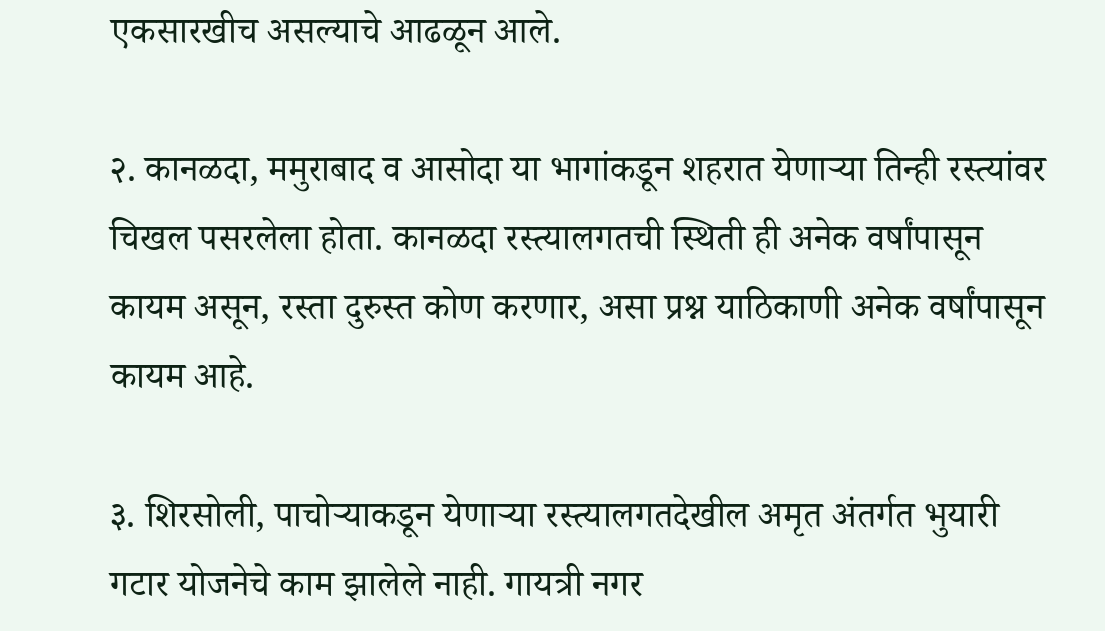एकसारखीच असल्याचे आढळून आले.

२. कानळदा, ममुराबाद व आसोदा या भागांकडून शहरात येणाऱ्या तिन्ही रस्त्यांवर चिखल पसरलेला होता. कानळदा रस्त्यालगतची स्थिती ही अनेक वर्षांपासून कायम असून, रस्ता दुरुस्त कोण करणार, असा प्रश्न याठिकाणी अनेक वर्षांपासून कायम आहे.

३. शिरसोली, पाचोऱ्याकडून येणाऱ्या रस्त्यालगतदेखील अमृत अंतर्गत भुयारी गटार योजनेचे काम झालेले नाही. गायत्री नगर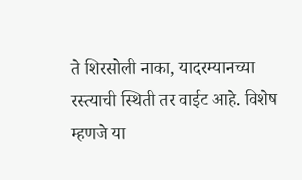ते शिरसोली नाका, यादरम्यानच्या रस्त्याची स्थिती तर वाईट आहे. विशेष म्हणजे या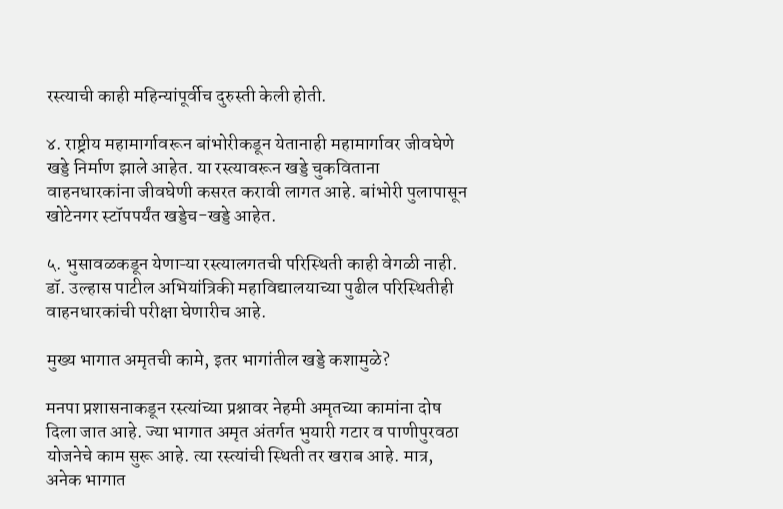रस्त्याची काही महिन्यांपूर्वीच दुरुस्ती केली होती.

४. राष्ट्रीय महामार्गावरून बांभोरीकडून येतानाही महामार्गावर जीवघेणे खड्डे निर्माण झाले आहेत. या रस्त्यावरून खड्डे चुकविताना वाहनधारकांना जीवघेणी कसरत करावी लागत आहे. बांभोरी पुलापासून खोटेनगर स्टॉपपर्यंत खड्डेच-खड्डे आहेत.

५. भुसावळकडून येणाऱ्या रस्त्यालगतची परिस्थिती काही वेगळी नाही. डॉ. उल्हास पाटील अभियांत्रिकी महाविद्यालयाच्या पुढील परिस्थितीही वाहनधारकांची परीक्षा घेणारीच आहे.

मुख्य भागात अमृतची कामे, इतर भागांतील खड्डे कशामुळे?

मनपा प्रशासनाकडून रस्त्यांच्या प्रश्नावर नेहमी अमृतच्या कामांना दोष दिला जात आहे. ज्या भागात अमृत अंतर्गत भुयारी गटार व पाणीपुरवठा योजनेचे काम सुरू आहे. त्या रस्त्यांची स्थिती तर खराब आहे. मात्र, अनेक भागात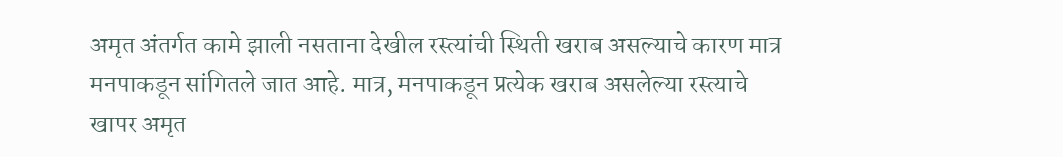अमृत अंतर्गत कामे झाली नसताना देखील रस्त्यांची स्थिती खराब असल्याचे कारण मात्र मनपाकडून सांगितले जात आहे. मात्र, मनपाकडून प्रत्येक खराब असलेल्या रस्त्याचे खापर अमृत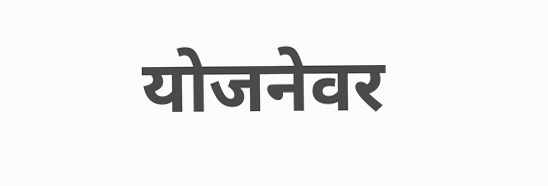योजनेवर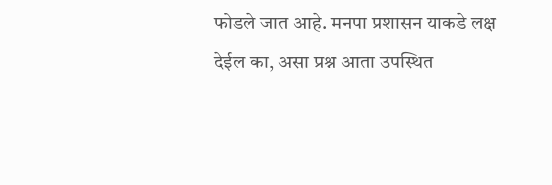फोडले जात आहे. मनपा प्रशासन याकडे लक्ष देईल का, असा प्रश्न आता उपस्थित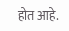होत आहे.